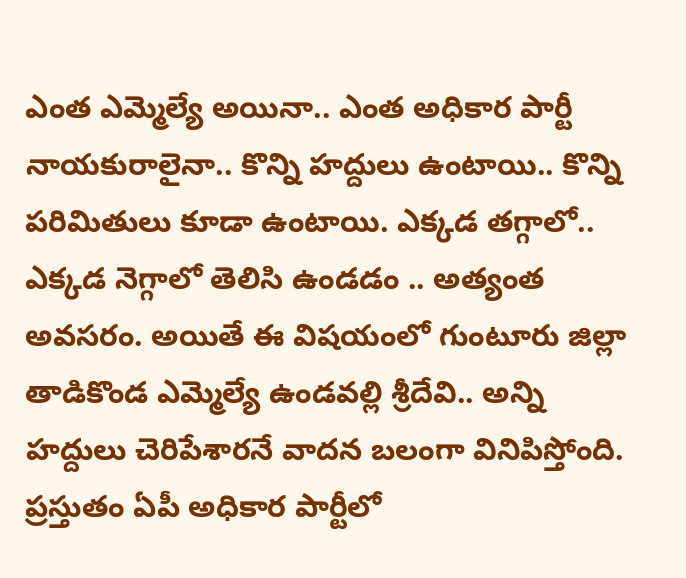ఎంత ఎమ్మెల్యే అయినా.. ఎంత అధికార పార్టీ నాయకురాలైనా.. కొన్ని హద్దులు ఉంటాయి.. కొన్ని పరిమితులు కూడా ఉంటాయి. ఎక్కడ తగ్గాలో.. ఎక్కడ నెగ్గాలో తెలిసి ఉండడం .. అత్యంత అవసరం. అయితే ఈ విషయంలో గుంటూరు జిల్లా తాడికొండ ఎమ్మెల్యే ఉండవల్లి శ్రీదేవి.. అన్ని హద్దులు చెరిపేశారనే వాదన బలంగా వినిపిస్తోంది. ప్రస్తుతం ఏపీ అధికార పార్టీలో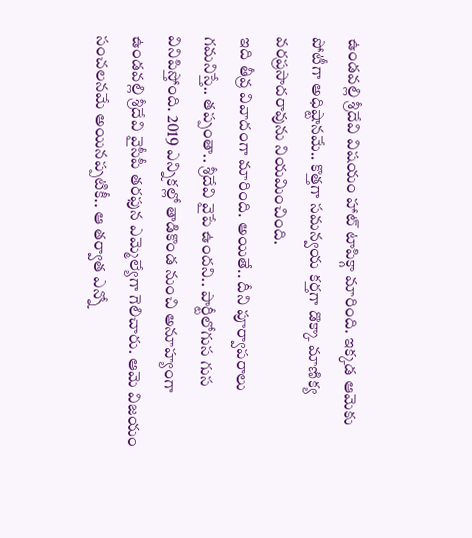ఉండవల్లి శ్రీదేవి విషయం హాట్ టాపిక్గా మారింది. ఇక్కడ ఆమెకు పోటీగా అధిష్టానమే.. కొత్తగా సమన్వయ కర్తగా డొక్కా మాణిక్య వరప్రసాదరావును నియమించింది.
ఇది తీవ్ర వివాదంగా మారింది. అయితే.. దీని పూర్వాపరాలు గమనిస్తే.. తప్పంతా.. శ్రీదేవి వైపే ఉందని.. పార్టీలోగుస గుస వినిపిస్తోంది. 2019 ఎన్నికల్లో తాడికొండ నుంచి అనూహ్యంగా ఉండవల్లి శ్రీదేవి వైసీపీ తరఫున ఎమ్మెల్యేగా గెలిచారు. ఆమె విజయం సంచలనమే అయినప్పటికీ.. ఆ తర్వాత ఎన్నో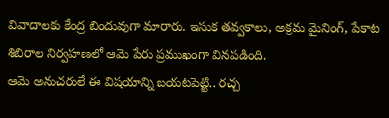వివాదాలకు కేంద్ర బిందువుగా మారారు. ఇసుక తవ్వకాలు, అక్రమ మైనింగ్, పేకాట శిబిరాల నిర్వహణలో ఆమె పేరు ప్రముఖంగా వినపడింది.
ఆమె అనుచరులే ఈ విషయాన్ని బయటపెట్టి.. రచ్చ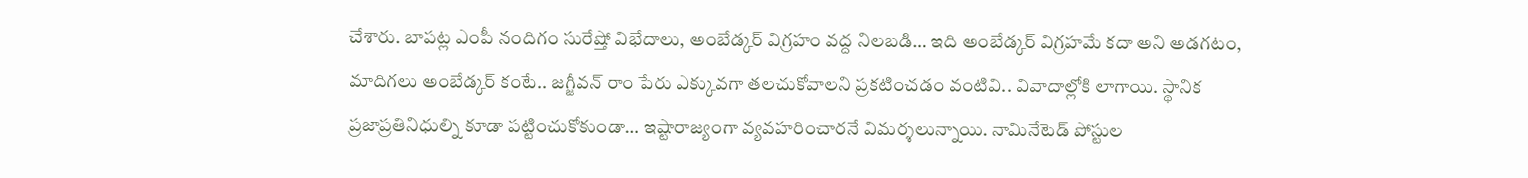చేశారు. బాపట్ల ఎంపీ నందిగం సురేష్తో విభేదాలు, అంబేడ్కర్ విగ్రహం వద్ద నిలబడి… ఇది అంబేడ్కర్ విగ్రహమే కదా అని అడగటం, మాదిగలు అంబేడ్కర్ కంటే.. జగ్జీవన్ రాం పేరు ఎక్కువగా తలచుకోవాలని ప్రకటించడం వంటివి.. వివాదాల్లోకి లాగాయి. స్థానిక ప్రజాప్రతినిధుల్ని కూడా పట్టించుకోకుండా… ఇష్టారాజ్యంగా వ్యవహరించారనే విమర్శలున్నాయి. నామినేటెడ్ పోస్టుల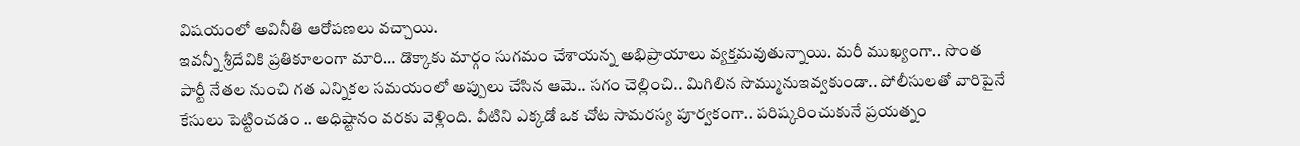విషయంలో అవినీతి ఆరోపణలు వచ్చాయి.
ఇవన్నీ శ్రీదేవికి ప్రతికూలంగా మారి… డొక్కాకు మార్గం సుగమం చేశాయన్న అభిప్రాయాలు వ్యక్తమవుతున్నాయి. మరీ ముఖ్యంగా.. సొంత పార్టీ నేతల నుంచి గత ఎన్నికల సమయంలో అప్పులు చేసిన ఆమె.. సగం చెల్లించి.. మిగిలిన సొమ్మునుఇవ్వకుండా.. పోలీసులతో వారిపైనే కేసులు పెట్టించడం .. అధిష్టానం వరకు వెళ్లింది. వీటిని ఎక్కడో ఒక చోట సామరస్య పూర్వకంగా.. పరిష్కరించుకునే ప్రయత్నం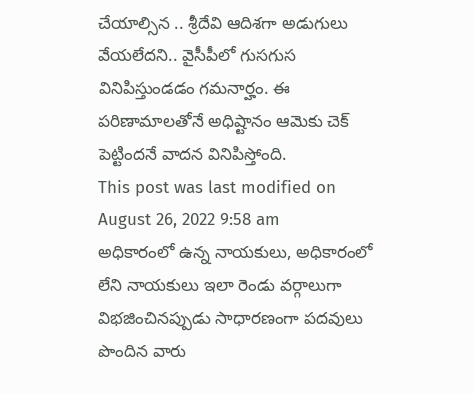చేయాల్సిన .. శ్రీదేవి ఆదిశగా అడుగులు వేయలేదని.. వైసీపీలో గుసగుస వినిపిస్తుండడం గమనార్హం. ఈ పరిణామాలతోనే అధిష్టానం ఆమెకు చెక్ పెట్టిందనే వాదన వినిపిస్తోంది.
This post was last modified on August 26, 2022 9:58 am
అధికారంలో ఉన్న నాయకులు, అధికారంలో లేని నాయకులు ఇలా రెండు వర్గాలుగా విభజించినప్పుడు సాధారణంగా పదవులు పొందిన వారు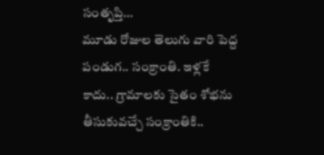సంతృప్తి…
మూడు రోజుల తెలుగు వారి పెద్ద పండుగ.. సంక్రాంతి. ఇళ్లకే కాదు.. గ్రామాలకు సైతం శోభను తీసుకువచ్చే సంక్రాంతికి..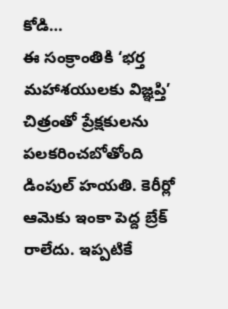కోడి…
ఈ సంక్రాంతికి ‘భర్త మహాశయులకు విజ్ఞప్తి’ చిత్రంతో ప్రేక్షకులను పలకరించబోతోంది డింపుల్ హయతి. కెరీర్లో ఆమెకు ఇంకా పెద్ద బ్రేక్ రాలేదు. ఇప్పటికే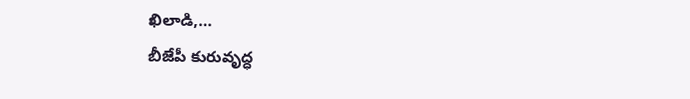ఖిలాడి,…
బీజేపీ కురువృద్ధ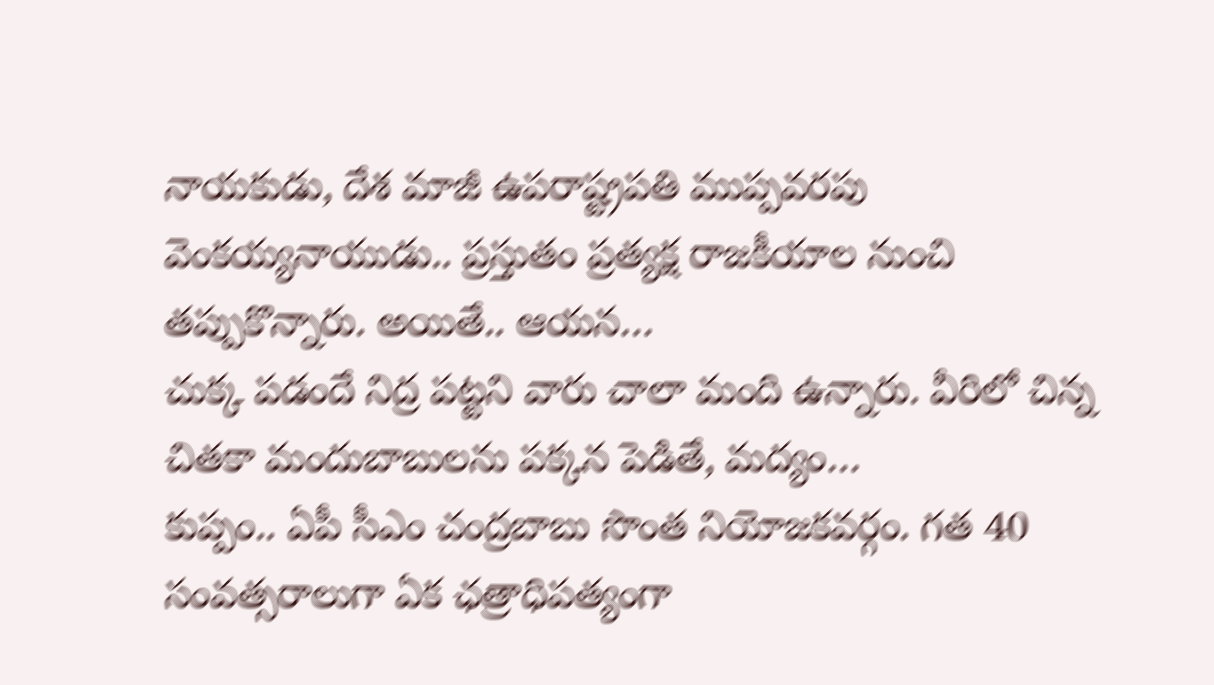నాయకుడు, దేశ మాజీ ఉపరాష్ట్రపతి ముప్పవరపు వెంకయ్యనాయుడు.. ప్రస్తుతం ప్రత్యక్ష రాజకీయాల నుంచి తప్పుకొన్నారు. అయితే.. ఆయన…
చుక్క పడందే నిద్ర పట్టని వారు చాలా మంది ఉన్నారు. వీరిలో చిన్న చితకా మందుబాబులను పక్కన పెడితే, మద్యం…
కుప్పం.. ఏపీ సీఎం చంద్రబాబు సొంత నియోజకవర్గం. గత 40 సంవత్సరాలుగా ఏక ఛత్రాధిపత్యంగా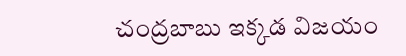చంద్రబాబు ఇక్కడ విజయం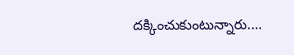దక్కించుకుంటున్నారు.…